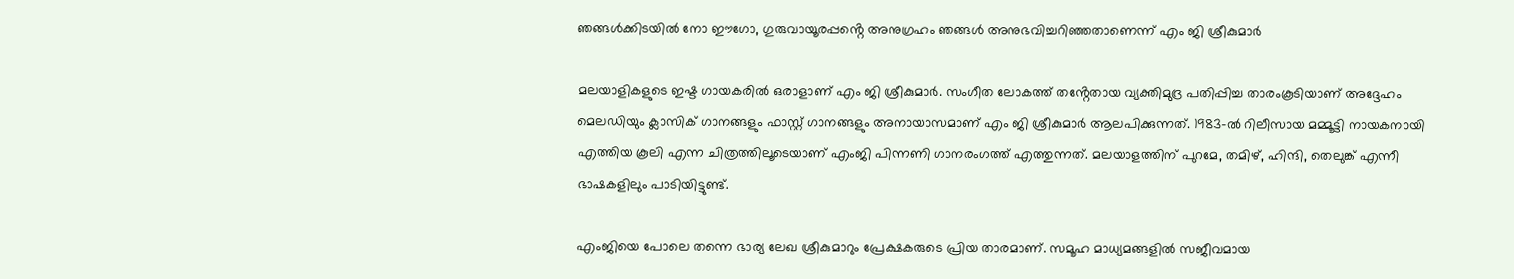ഞങ്ങൾക്കിടയിൽ നോ ഈഗോ, ഗുരുവായൂരപ്പൻ്റെ അനുഗ്രഹം ഞങ്ങൾ അനുഭവിച്ചറിഞ്ഞതാണെന്ന് എം ജി ശ്രീകുമാർ

മലയാളികളുടെ ഇഷ്ട ഗായകരിൽ ഒരാളാണ് എം ജി ശ്രീകുമാർ. സംഗീത ലോകത്ത് തൻ്റേതായ വ്യക്തിമുദ്ര പതിപ്പിച്ച താരംകൂടിയാണ് അദ്ദേഹം
മെലഡിയും ക്ലാസിക് ഗാനങ്ങളും ഫാസ്റ്റ് ഗാനങ്ങളും അനായാസമാണ് എം ജി ശ്രീകുമാർ ആലപിക്കുന്നത്. 1983-ൽ റിലീസായ മമ്മൂട്ടി നായകനായി എത്തിയ കൂലി എന്ന ചിത്രത്തിലൂടെയാണ് എംജി പിന്നണി ഗാനരംഗത്ത് എത്തുന്നത്. മലയാളത്തിന് പുറമേ, തമിഴ്, ഹിന്ദി, തെലുങ്ക് എന്നീ ഭാഷകളിലും പാടിയിട്ടുണ്ട്.

എംജിയെ പോലെ തന്നെ ഭാര്യ ലേഖ ശ്രീകുമാറും പ്രേക്ഷകരുടെ പ്രിയ താരമാണ്. സമൂഹ മാധ്യമങ്ങളിൽ സജീവമായ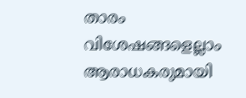താരം വിശേഷങ്ങളെല്ലാം ആരാധകരുമായി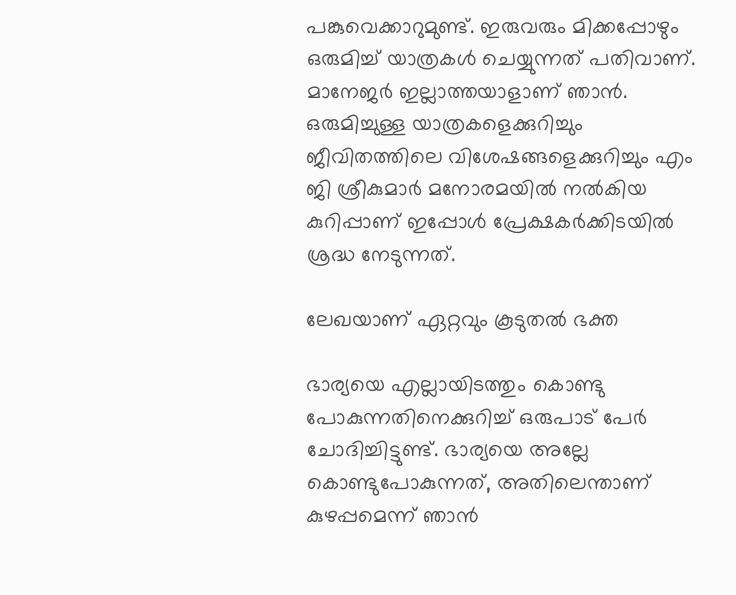പങ്കുവെക്കാറുമുണ്ട്. ഇരുവരും മിക്കപ്പോഴും ഒരുമിച്ച് യാത്രകൾ ചെയ്യുന്നത് പതിവാണ്. മാനേജർ ഇല്ലാത്തയാളാണ് ഞാൻ. ഒരുമിച്ചുള്ള യാത്രകളെക്കുറിച്ചും ജീവിതത്തിലെ വിശേഷങ്ങളെക്കുറിച്ചും എം ജി ശ്രീകുമാർ മനോരമയിൽ നൽകിയ കുറിപ്പാണ് ഇപ്പോൾ പ്രേക്ഷകർക്കിടയിൽ ശ്രദ്ധ നേടുന്നത്.

ലേഖയാണ് ഏറ്റവും കൂടുതൽ ഭക്ത

ഭാര്യയെ എല്ലായിടത്തും കൊണ്ടു പോകുന്നതിനെക്കുറിച്ച് ഒരുപാട് പേർ ചോദിച്ചിട്ടുണ്ട്. ഭാര്യയെ അല്ലേ കൊണ്ടുപോകുന്നത്, അതിലെന്താണ് കുഴപ്പമെന്ന് ഞാൻ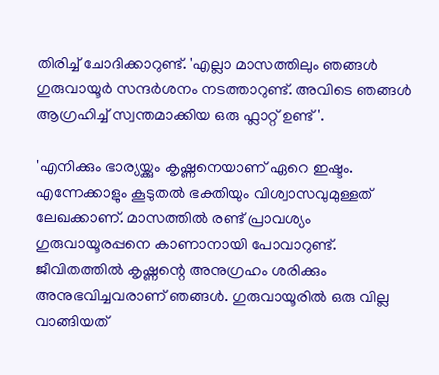തിരിച്ച് ചോദിക്കാറുണ്ട്. 'എല്ലാ മാസത്തിലും ഞങ്ങൾ ഗുരുവായൂർ സന്ദർശനം നടത്താറുണ്ട്. അവിടെ ഞങ്ങൾ ആഗ്രഹിച്ച് സ്വന്തമാക്കിയ ഒരു ഫ്ലാറ്റ് ഉണ്ട്'.

'എനിക്കും ഭാര്യയ്ക്കും കൃഷ്ണനെയാണ് ഏറെ ഇഷ്ടം. എന്നേക്കാളും കൂടുതൽ ഭക്തിയും വിശ്വാസവുമുള്ളത് ലേഖക്കാണ്. മാസത്തിൽ രണ്ട് പ്രാവശ്യം ഗുരുവായൂരപ്പനെ കാണാനായി പോവാറുണ്ട്. ജീവിതത്തിൽ കൃഷ്ണന്റെ അനുഗ്രഹം ശരിക്കും അനുഭവിച്ചവരാണ് ഞങ്ങൾ. ഗുരുവായൂരിൽ ഒരു വില്ല വാങ്ങിയത്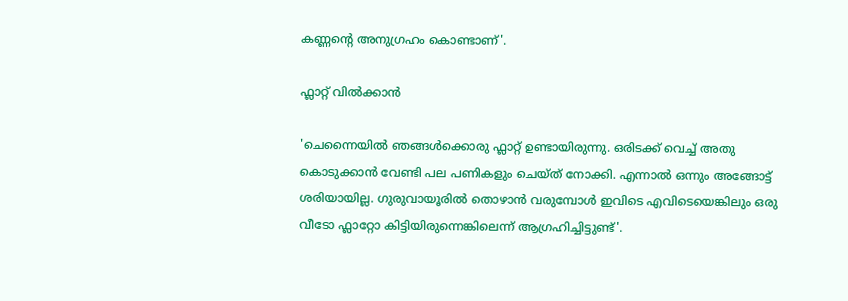കണ്ണന്റെ അനുഗ്രഹം കൊണ്ടാണ്'.

ഫ്ലാറ്റ് വിൽക്കാൻ

'ചെന്നൈയിൽ ഞങ്ങൾക്കൊരു ഫ്ലാറ്റ് ഉണ്ടായിരുന്നു. ഒരിടക്ക് വെച്ച് അതു കൊടുക്കാൻ വേണ്ടി പല പണികളും ചെയ്ത് നോക്കി. എന്നാൽ ഒന്നും അങ്ങോട്ട് ശരിയായില്ല. ഗുരുവായൂരി‍ൽ തൊഴാൻ വരുമ്പോൾ ഇവിടെ എവിടെയെങ്കിലും ഒരു വീടോ ഫ്ലാറ്റോ കിട്ടിയിരുന്നെങ്കിലെന്ന് ആഗ്രഹിച്ചിട്ടുണ്ട്'.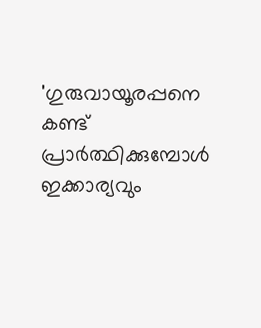'ഗുരുവായൂരപ്പനെ കണ്ട് പ്രാർത്ഥിക്കുമ്പോൾ ഇക്കാര്യവും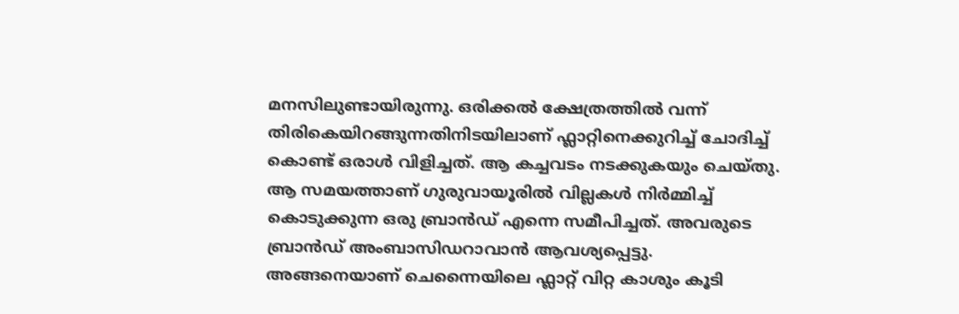മനസിലുണ്ടായിരുന്നു. ഒരിക്കൽ ക്ഷേത്രത്തിൽ വന്ന് തിരികെയിറങ്ങുന്നതിനിടയിലാണ് ഫ്ലാറ്റിനെക്കുറിച്ച് ചോദിച്ച് കൊണ്ട് ഒരാൾ വിളിച്ചത്. ആ കച്ചവടം നടക്കുകയും ചെയ്തു. ആ സമയത്താണ് ഗുരുവായൂരിൽ വില്ലകൾ നിർമ്മിച്ച് കൊടുക്കുന്ന ഒരു ബ്രാൻഡ് എന്നെ സമീപിച്ചത്. അവരുടെ ബ്രാൻഡ് അംബാസിഡറാവാൻ ആവശ്യപ്പെട്ടു. അങ്ങനെയാണ് ചെന്നൈയിലെ ഫ്ലാറ്റ് വിറ്റ കാശും കൂടി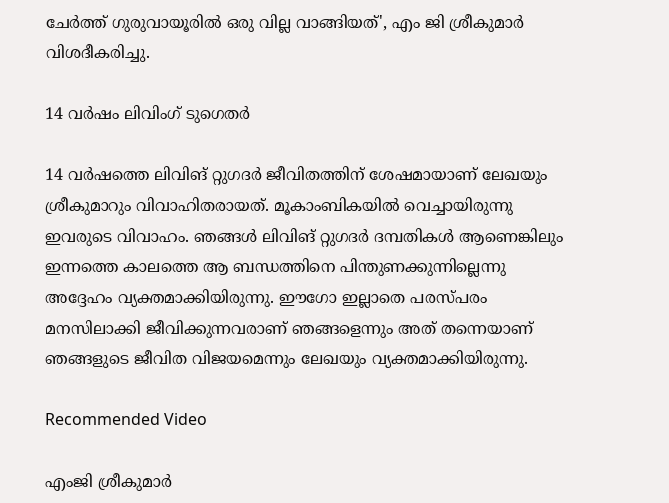ചേർത്ത് ഗുരുവായൂരിൽ ഒരു വില്ല വാങ്ങിയത്', എം ജി ശ്രീകുമാർ വിശദീകരിച്ചു.

14 വർഷം ലിവിംഗ് ടുഗെതർ

14 വർഷത്തെ ലിവിങ് റ്റുഗദർ ജീവിതത്തിന് ശേഷമായാണ് ലേഖയും ശ്രീകുമാറും വിവാഹിതരായത്. മൂകാംബികയിൽ വെച്ചായിരുന്നു ഇവരുടെ വിവാഹം. ഞങ്ങൾ ലിവിങ് റ്റുഗദർ ദമ്പതികൾ ആണെങ്കിലും ഇന്നത്തെ കാലത്തെ ആ ബന്ധത്തിനെ പിന്തുണക്കുന്നില്ലെന്നു അദ്ദേഹം വ്യക്തമാക്കിയിരുന്നു. ഈഗോ ഇല്ലാതെ പരസ്പരം മനസിലാക്കി ജീവിക്കുന്നവരാണ് ഞങ്ങളെന്നും അത് തന്നെയാണ് ഞങ്ങളുടെ ജീവിത വിജയമെന്നും ലേഖയും വ്യക്തമാക്കിയിരുന്നു.

Recommended Video

എംജി ശ്രീകുമാർ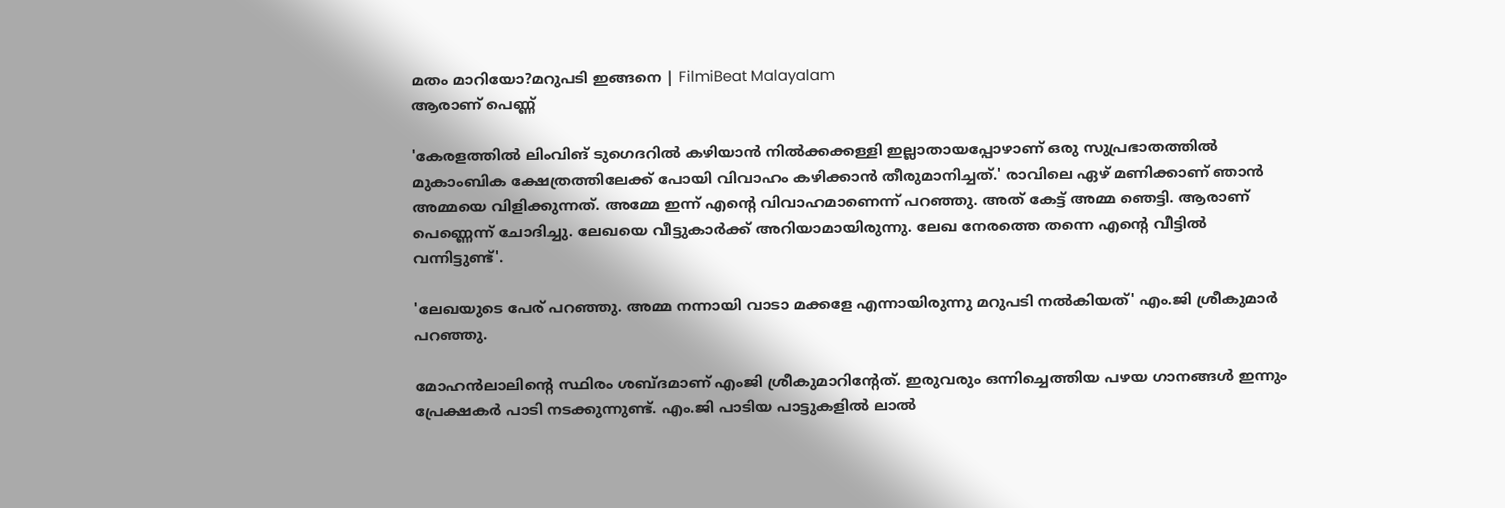മതം മാറിയോ?മറുപടി ഇങ്ങനെ | FilmiBeat Malayalam
ആരാണ് പെണ്ണ്

'കേരളത്തിൽ ലിംവിങ് ടുഗെദറിൽ കഴിയാൻ നിൽക്കക്കള്ളി ഇല്ലാതായപ്പോഴാണ് ഒരു സുപ്രഭാതത്തിൽ മുകാംബിക ക്ഷേത്രത്തിലേക്ക് പോയി വിവാഹം കഴിക്കാൻ തീരുമാനിച്ചത്.' രാവിലെ ഏഴ് മണിക്കാണ് ഞാൻ അമ്മയെ വിളിക്കുന്നത്. അമ്മേ ഇന്ന് എന്റെ വിവാഹമാണെന്ന് പറഞ്ഞു. അത് കേട്ട് അമ്മ ഞെട്ടി. ആരാണ് പെണ്ണെന്ന് ചോദിച്ചു. ലേഖയെ വീട്ടുകാർക്ക് അറിയാമായിരുന്നു. ലേഖ നേരത്തെ തന്നെ എന്റെ വീട്ടിൽ വന്നിട്ടുണ്ട്'.

'ലേഖയുടെ പേര് പറഞ്ഞു. അമ്മ നന്നായി വാടാ മക്കളേ എന്നായിരുന്നു മറുപടി നൽകിയത്' എം.ജി ശ്രീകുമാർ പറഞ്ഞു.

മോഹൻലാലിന്റെ സ്ഥിരം ശബ്ദമാണ് എംജി ശ്രീകുമാറിൻ്റേത്. ഇരുവരും ഒന്നിച്ചെത്തിയ പഴയ ഗാനങ്ങൾ ഇന്നും പ്രേക്ഷകർ പാടി നടക്കുന്നുണ്ട്. എം.ജി പാടിയ പാട്ടുകളിൽ ലാൽ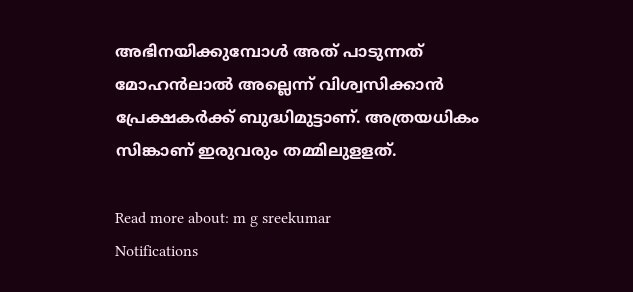അഭിനയിക്കുമ്പോൾ അത് പാടുന്നത് മോഹൻലാൽ അല്ലെന്ന് വിശ്വസിക്കാൻ പ്രേക്ഷകർക്ക് ബുദ്ധിമുട്ടാണ്. അത്രയധികം സിങ്കാണ് ഇരുവരും തമ്മിലുളളത്.

Read more about: m g sreekumar
Notifications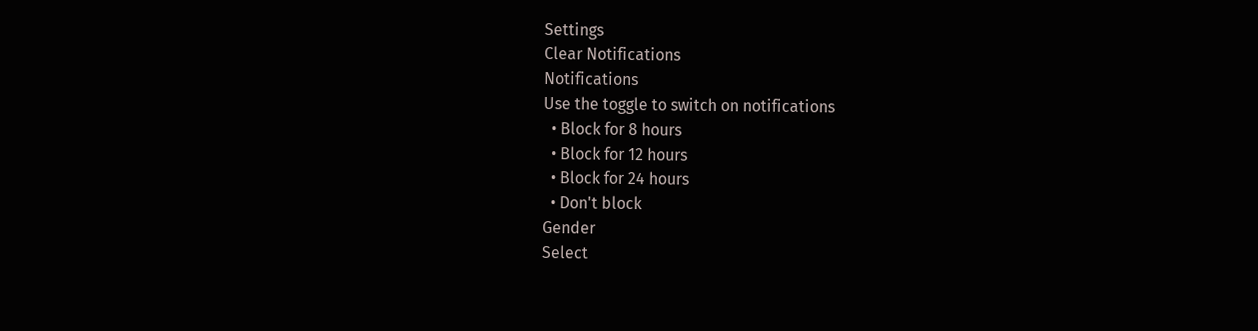Settings
Clear Notifications
Notifications
Use the toggle to switch on notifications
  • Block for 8 hours
  • Block for 12 hours
  • Block for 24 hours
  • Don't block
Gender
Select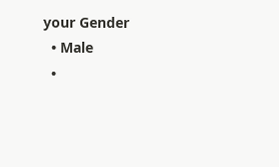your Gender
  • Male
  •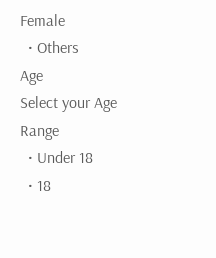Female
  • Others
Age
Select your Age Range
  • Under 18
  • 18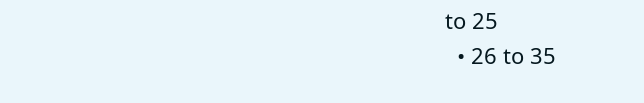to 25
  • 26 to 35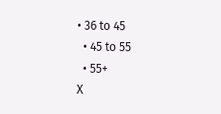• 36 to 45
  • 45 to 55
  • 55+
X